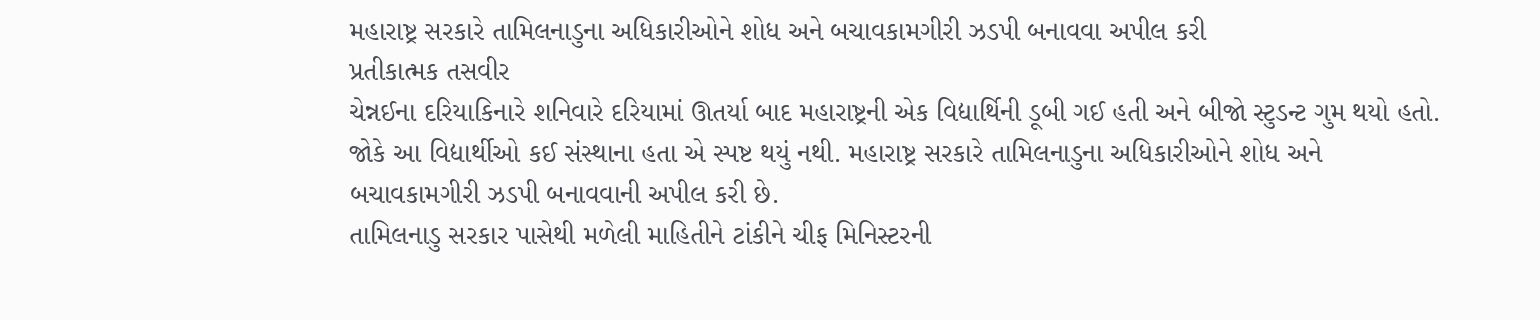મહારાષ્ટ્ર સરકારે તામિલનાડુના અધિકારીઓને શોધ અને બચાવકામગીરી ઝડપી બનાવવા અપીલ કરી
પ્રતીકાત્મક તસવીર
ચેન્નઈના દરિયાકિનારે શનિવારે દરિયામાં ઊતર્યા બાદ મહારાષ્ટ્રની એક વિદ્યાર્થિની ડૂબી ગઈ હતી અને બીજો સ્ટુડન્ટ ગુમ થયો હતો. જોકે આ વિદ્યાર્થીઓ કઈ સંસ્થાના હતા એ સ્પષ્ટ થયું નથી. મહારાષ્ટ્ર સરકારે તામિલનાડુના અધિકારીઓને શોધ અને બચાવકામગીરી ઝડપી બનાવવાની અપીલ કરી છે.
તામિલનાડુ સરકાર પાસેથી મળેલી માહિતીને ટાંકીને ચીફ મિનિસ્ટરની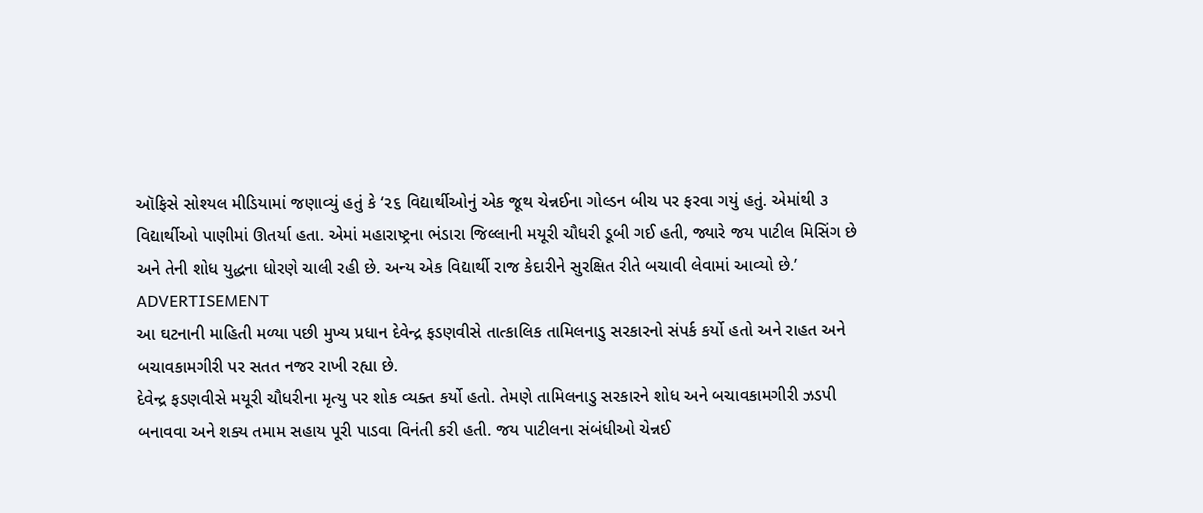ઑફિસે સોશ્યલ મીડિયામાં જણાવ્યું હતું કે ‘૨૬ વિદ્યાર્થીઓનું એક જૂથ ચેન્નઈના ગોલ્ડન બીચ પર ફરવા ગયું હતું. એમાંથી ૩ વિદ્યાર્થીઓ પાણીમાં ઊતર્યા હતા. એમાં મહારાષ્ટ્રના ભંડારા જિલ્લાની મયૂરી ચૌધરી ડૂબી ગઈ હતી, જ્યારે જય પાટીલ મિસિંગ છે અને તેની શોધ યુદ્ધના ધોરણે ચાલી રહી છે. અન્ય એક વિદ્યાર્થી રાજ કેદારીને સુરક્ષિત રીતે બચાવી લેવામાં આવ્યો છે.’
ADVERTISEMENT
આ ઘટનાની માહિતી મળ્યા પછી મુખ્ય પ્રધાન દેવેન્દ્ર ફડણવીસે તાત્કાલિક તામિલનાડુ સરકારનો સંપર્ક કર્યો હતો અને રાહત અને બચાવકામગીરી પર સતત નજર રાખી રહ્યા છે.
દેવેન્દ્ર ફડણવીસે મયૂરી ચૌધરીના મૃત્યુ પર શોક વ્યક્ત કર્યો હતો. તેમણે તામિલનાડુ સરકારને શોધ અને બચાવકામગીરી ઝડપી બનાવવા અને શક્ય તમામ સહાય પૂરી પાડવા વિનંતી કરી હતી. જય પાટીલના સંબંધીઓ ચેન્નઈ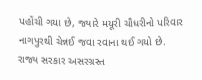પહોંચી ગયા છે, જ્યારે મયૂરી ચૌધરીનો પરિવાર નાગપુરથી ચેન્નઈ જવા રવાના થઈ ગયો છે. રાજ્ય સરકાર અસરગ્રસ્ત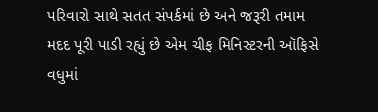પરિવારો સાથે સતત સંપર્કમાં છે અને જરૂરી તમામ મદદ પૂરી પાડી રહ્યું છે એમ ચીફ મિનિસ્ટરની ઑફિસે વધુમાં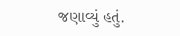જણાવ્યું હતું.